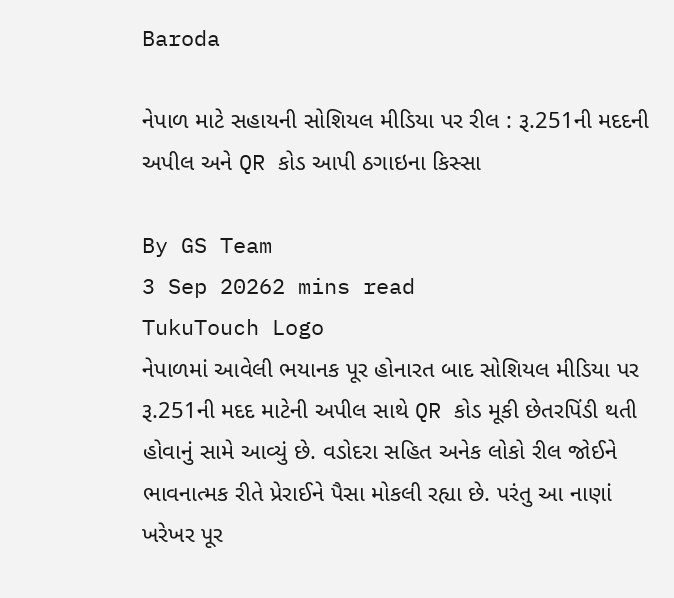Baroda

નેપાળ માટે સહાયની સોશિયલ મીડિયા પર રીલ : રૂ.251ની મદદની અપીલ અને QR કોડ આપી ઠગાઇના કિસ્સા

By GS Team
3 Sep 20262 mins read
TukuTouch Logo
નેપાળમાં આવેલી ભયાનક પૂર હોનારત બાદ સોશિયલ મીડિયા પર રૂ.251ની મદદ માટેની અપીલ સાથે QR કોડ મૂકી છેતરપિંડી થતી હોવાનું સામે આવ્યું છે. વડોદરા સહિત અનેક લોકો રીલ જોઈને ભાવનાત્મક રીતે પ્રેરાઈને પૈસા મોકલી રહ્યા છે. પરંતુ આ નાણાં ખરેખર પૂર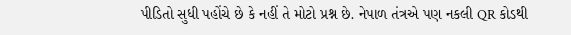પીડિતો સુધી પહોંચે છે કે નહીં તે મોટો પ્રશ્ન છે. નેપાળ તંત્રએ પણ નકલી QR કોડથી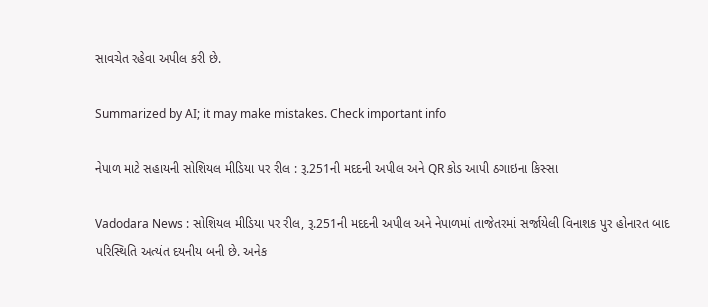સાવચેત રહેવા અપીલ કરી છે.

Summarized by AI; it may make mistakes. Check important info

નેપાળ માટે સહાયની સોશિયલ મીડિયા પર રીલ : રૂ.251ની મદદની અપીલ અને QR કોડ આપી ઠગાઇના કિસ્સા

Vadodara News : સોશિયલ મીડિયા પર રીલ, રૂ.251ની મદદની અપીલ અને નેપાળમાં તાજેતરમાં સર્જાયેલી વિનાશક પુર હોનારત બાદ પરિસ્થિતિ અત્યંત દયનીય બની છે. અનેક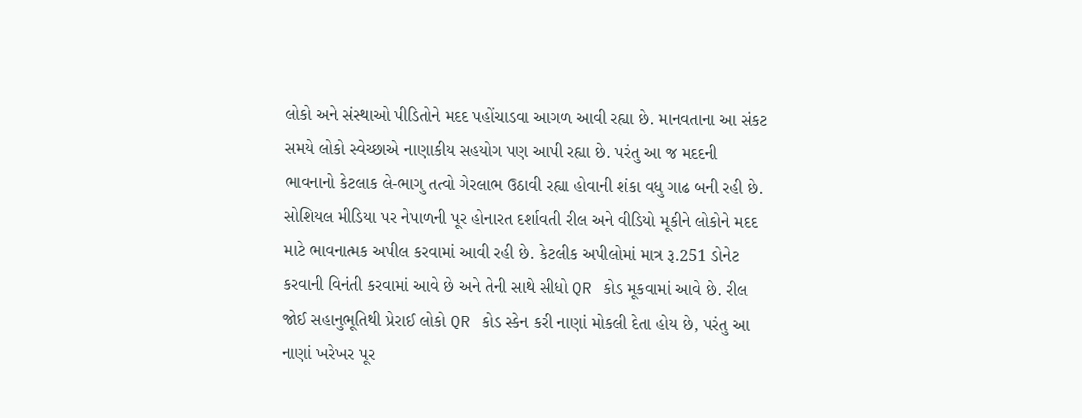લોકો અને સંસ્થાઓ પીડિતોને મદદ પહોંચાડવા આગળ આવી રહ્યા છે. માનવતાના આ સંકટ સમયે લોકો સ્વેચ્છાએ નાણાકીય સહયોગ પણ આપી રહ્યા છે. પરંતુ આ જ મદદની ભાવનાનો કેટલાક લે-ભાગુ તત્વો ગેરલાભ ઉઠાવી રહ્યા હોવાની શંકા વધુ ગાઢ બની રહી છે.
સોશિયલ મીડિયા પર નેપાળની પૂર હોનારત દર્શાવતી રીલ અને વીડિયો મૂકીને લોકોને મદદ માટે ભાવનાત્મક અપીલ કરવામાં આવી રહી છે. કેટલીક અપીલોમાં માત્ર રૂ.251 ડોનેટ કરવાની વિનંતી કરવામાં આવે છે અને તેની સાથે સીધો QR કોડ મૂકવામાં આવે છે. રીલ જોઈ સહાનુભૂતિથી પ્રેરાઈ લોકો QR કોડ સ્કેન કરી નાણાં મોકલી દેતા હોય છે, પરંતુ આ નાણાં ખરેખર પૂર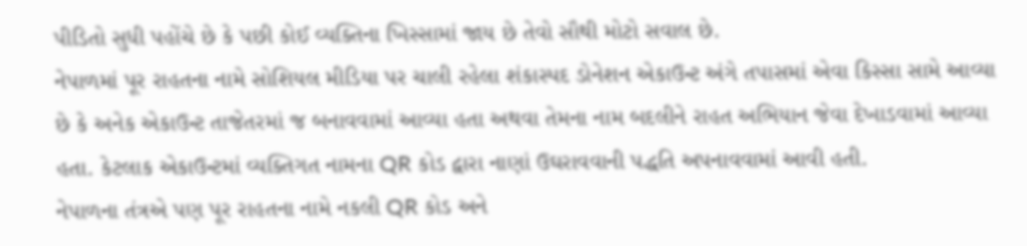પીડિતો સુધી પહોંચે છે કે પછી કોઈ વ્યક્તિના ખિસ્સામાં જાય છે તેવો સૌથી મોટો સવાલ છે.
નેપાળમાં પૂર રાહતના નામે સોશિયલ મીડિયા પર ચાલી રહેલા શંકાસ્પદ ડોનેશન એકાઉન્ટ અંગે તપાસમાં એવા કિસ્સા સામે આવ્યા છે કે અનેક એકાઉન્ટ તાજેતરમાં જ બનાવવામાં આવ્યા હતા અથવા તેમના નામ બદલીને રાહત અભિયાન જેવા દેખાડવામાં આવ્યા હતા. કેટલાક એકાઉન્ટમાં વ્યક્તિગત નામના QR કોડ દ્વારા નાણાં ઉઘરાવવાની પદ્ધતિ અપનાવવામાં આવી હતી.
નેપાળના તંત્રએ પણ પૂર રાહતના નામે નકલી QR કોડ અને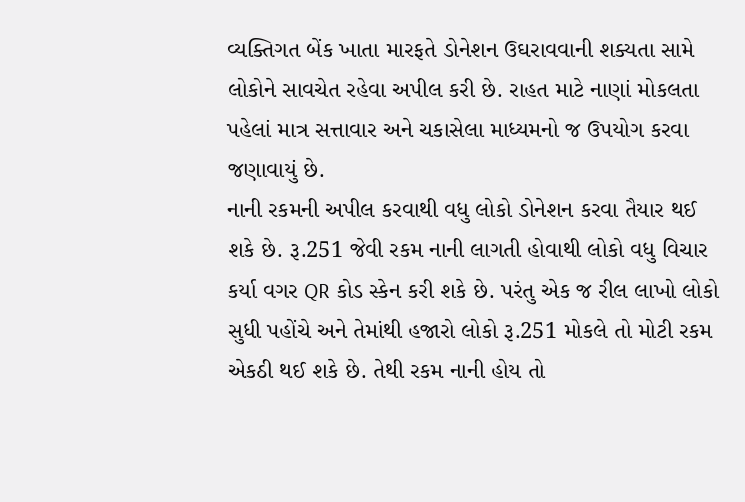વ્યક્તિગત બેંક ખાતા મારફતે ડોનેશન ઉઘરાવવાની શક્યતા સામે લોકોને સાવચેત રહેવા અપીલ કરી છે. રાહત માટે નાણાં મોકલતા પહેલાં માત્ર સત્તાવાર અને ચકાસેલા માધ્યમનો જ ઉપયોગ કરવા જણાવાયું છે.
નાની રકમની અપીલ કરવાથી વધુ લોકો ડોનેશન કરવા તૈયાર થઈ શકે છે. રૂ.251 જેવી રકમ નાની લાગતી હોવાથી લોકો વધુ વિચાર કર્યા વગર QR કોડ સ્કેન કરી શકે છે. પરંતુ એક જ રીલ લાખો લોકો સુધી પહોંચે અને તેમાંથી હજારો લોકો રૂ.251 મોકલે તો મોટી રકમ એકઠી થઈ શકે છે. તેથી રકમ નાની હોય તો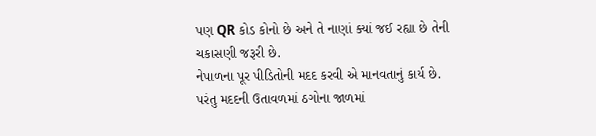પણ QR કોડ કોનો છે અને તે નાણાં ક્યાં જઈ રહ્યા છે તેની ચકાસણી જરૂરી છે.
નેપાળના પૂર પીડિતોની મદદ કરવી એ માનવતાનું કાર્ય છે. પરંતુ મદદની ઉતાવળમાં ઠગોના જાળમાં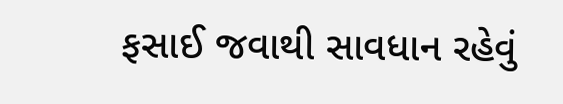ફસાઈ જવાથી સાવધાન રહેવું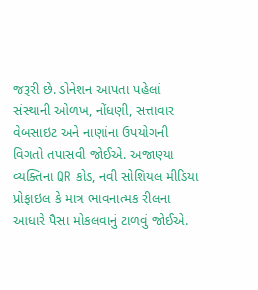જરૂરી છે. ડોનેશન આપતા પહેલાં સંસ્થાની ઓળખ, નોંધણી, સત્તાવાર વેબસાઇટ અને નાણાંના ઉપયોગની વિગતો તપાસવી જોઈએ. અજાણ્યા વ્યક્તિના QR કોડ, નવી સોશિયલ મીડિયા પ્રોફાઇલ કે માત્ર ભાવનાત્મક રીલના આધારે પૈસા મોકલવાનું ટાળવું જોઈએ.